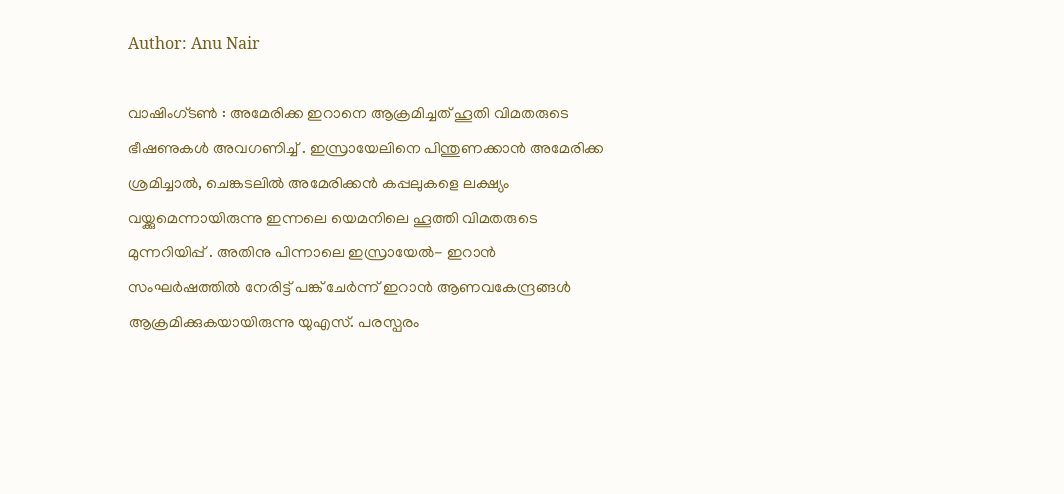Author: Anu Nair

വാഷിംഗ്ടൺ : അമേരിക്ക ഇറാനെ ആക്രമിച്ചത് ഹൂതി വിമതരുടെ ഭീഷണുകൾ അവഗണിച്ച് . ഇസ്രായേലിനെ പിന്തുണക്കാൻ അമേരിക്ക ശ്രമിച്ചാൽ, ചെങ്കടലിൽ അമേരിക്കൻ കപ്പലുകളെ ലക്ഷ്യം വയ്ക്കുമെന്നായിരുന്നു ഇന്നലെ യെമനിലെ ഹൂത്തി വിമതരുടെ മുന്നറിയിപ്പ് . അതിനു പിന്നാലെ ഇസ്രായേൽ- ഇറാൻ സംഘർഷത്തിൽ നേരിട്ട് പങ്ക് ചേർന്ന് ഇറാൻ ആണവകേന്ദ്രങ്ങൾ ആക്രമിക്കുകയായിരുന്നു യുഎസ്. പരസ്പരം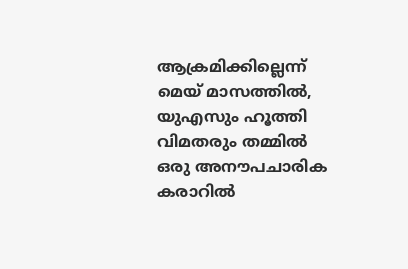ആക്രമിക്കില്ലെന്ന് മെയ് മാസത്തിൽ, യുഎസും ഹൂത്തി വിമതരും തമ്മിൽ ഒരു അനൗപചാരിക കരാറിൽ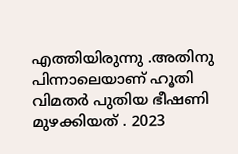എത്തിയിരുന്നു .അതിനു പിന്നാലെയാണ് ഹൂതി വിമതർ പുതിയ ഭീഷണി മുഴക്കിയത് . 2023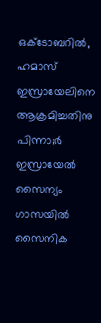ഒക്ടോബറിൽ, ഹമാസ് ഇസ്രായേലിനെ ആക്രമിച്ചതിനു പിന്നാ;ർ ഇസ്രായേൽ സൈന്യം ഗാസയിൽ സൈനിക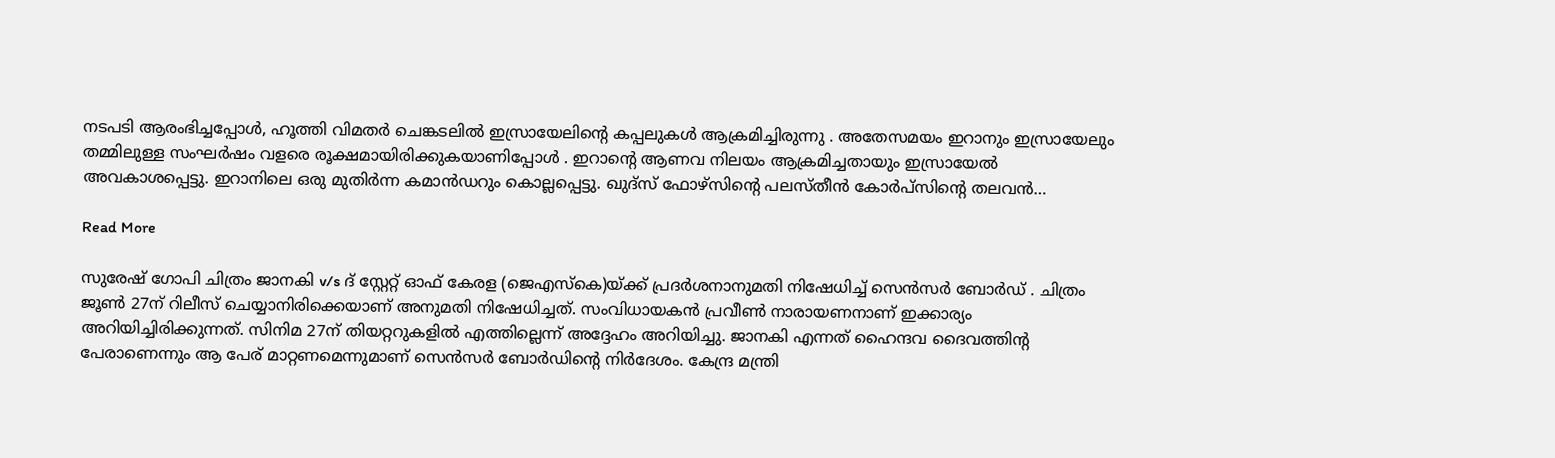നടപടി ആരംഭിച്ചപ്പോൾ, ഹൂത്തി വിമതർ ചെങ്കടലിൽ ഇസ്രായേലിന്റെ കപ്പലുകൾ ആക്രമിച്ചിരുന്നു . അതേസമയം ഇറാനും ഇസ്രായേലും തമ്മിലുള്ള സംഘർഷം വളരെ രൂക്ഷമായിരിക്കുകയാണിപ്പോൾ . ഇറാന്റെ ആണവ നിലയം ആക്രമിച്ചതായും ഇസ്രായേൽ അവകാശപ്പെട്ടു. ഇറാനിലെ ഒരു മുതിർന്ന കമാൻഡറും കൊല്ലപ്പെട്ടു. ഖുദ്‌സ് ഫോഴ്‌സിന്റെ പലസ്തീൻ കോർപ്‌സിന്റെ തലവൻ…

Read More

സുരേഷ് ഗോപി ചിത്രം ജാനകി v/s ദ് സ്റ്റേറ്റ് ഓഫ് കേരള (ജെഎസ്കെ)യ്ക്ക് പ്രദർശനാനുമതി നിഷേധിച്ച് സെൻസർ ബോർഡ് . ചിത്രം ജൂണ്‍ 27ന് റിലീസ് ചെയ്യാനിരിക്കെയാണ് അനുമതി നിഷേധിച്ചത്. സംവിധായകന്‍ പ്രവീണ്‍ നാരായണനാണ് ഇക്കാര്യം അറിയിച്ചിരിക്കുന്നത്. സിനിമ 27ന് തിയറ്ററുകളില്‍ എത്തില്ലെന്ന് അദ്ദേഹം അറിയിച്ചു. ജാനകി എന്നത് ഹൈന്ദവ ദൈവത്തിന്റ പേരാണെന്നും ആ പേര് മാറ്റണമെന്നുമാണ് സെൻസർ ബോർഡിന്‍റെ നിർദേശം. കേന്ദ്ര മന്ത്രി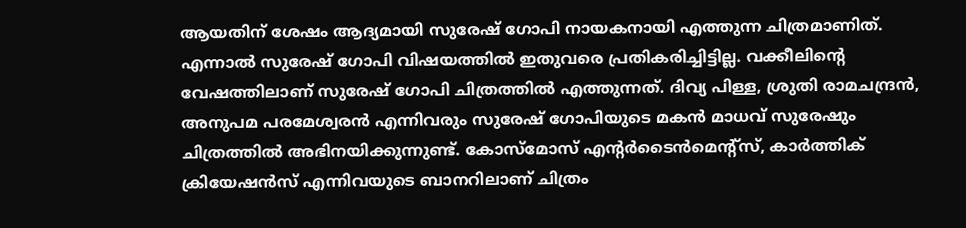ആയതിന് ശേഷം ആദ്യമായി സുരേഷ് ഗോപി നായകനായി എത്തുന്ന ചിത്രമാണിത്. എന്നാൽ സുരേഷ് ഗോപി വിഷയത്തിൽ ഇതുവരെ പ്രതികരിച്ചിട്ടില്ല. വക്കീലിന്‍റെ വേഷത്തിലാണ് സുരേഷ് ഗോപി ചിത്രത്തിൽ എത്തുന്നത്. ദിവ്യ പിള്ള, ശ്രുതി രാമചന്ദ്രൻ, അനുപമ പരമേശ്വരൻ എന്നിവരും സുരേഷ് ഗോപിയുടെ മകന്‍ മാധവ് സുരേഷും ചിത്രത്തിൽ അഭിനയിക്കുന്നുണ്ട്. കോസ്‌മോസ് എന്‍റർടൈൻമെന്‍റ്സ്, കാർത്തിക് ക്രിയേഷൻസ് എന്നിവയുടെ ബാനറിലാണ് ചിത്രം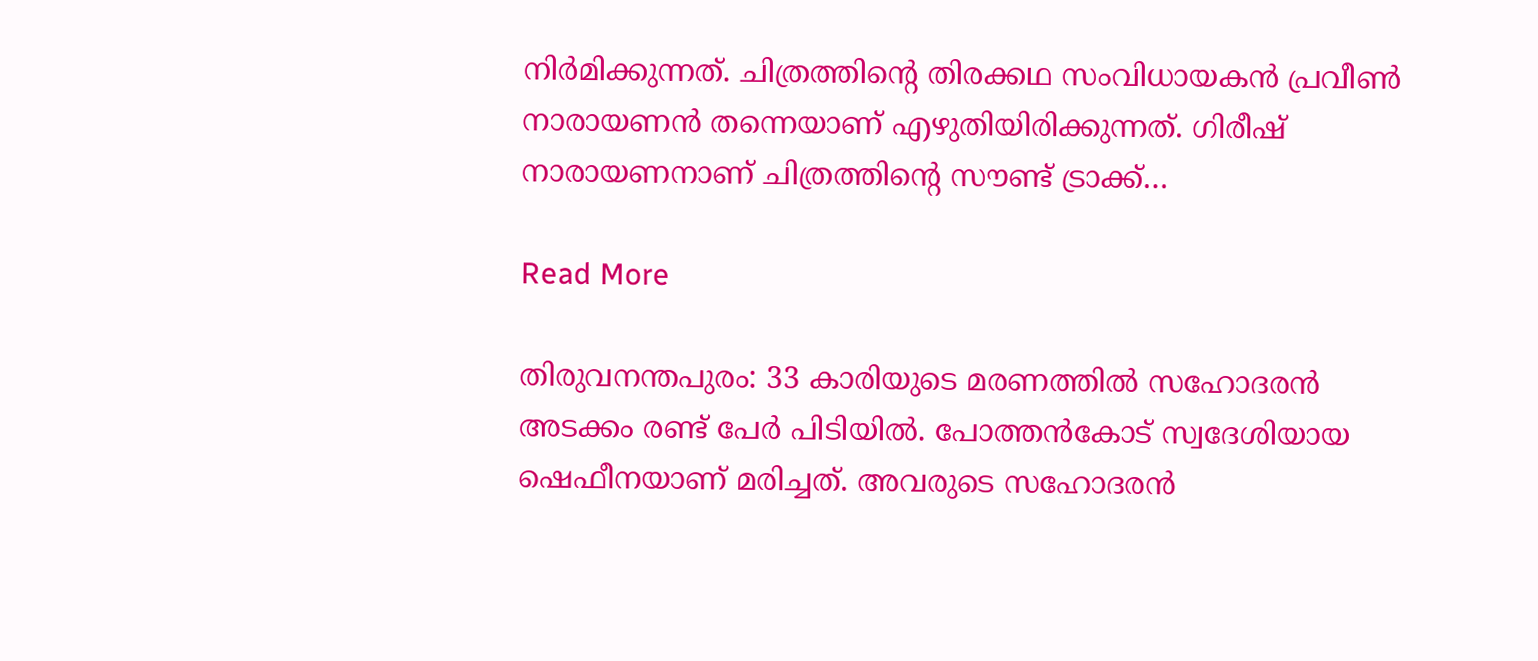നിർമിക്കുന്നത്. ചിത്രത്തിന്‍റെ തിരക്കഥ സംവിധായകൻ പ്രവീണ്‍ നാരായണന്‍ തന്നെയാണ് എഴുതിയിരിക്കുന്നത്. ഗിരീഷ് നാരായണനാണ് ചിത്രത്തിന്‍റെ സൗണ്ട് ട്രാക്ക്…

Read More

തിരുവനന്തപുരം: 33 കാരിയുടെ മരണത്തിൽ സഹോദരൻ അടക്കം രണ്ട് പേർ പിടിയിൽ. പോത്തൻകോട് സ്വദേശിയായ ഷെഫീനയാണ് മരിച്ചത്. അവരുടെ സഹോദരൻ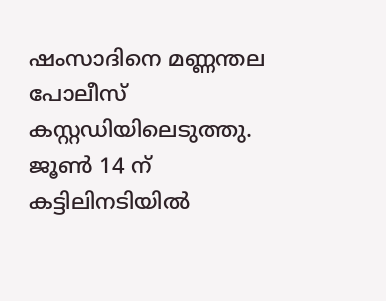ഷംസാദിനെ മണ്ണന്തല പോലീസ് കസ്റ്റഡിയിലെടുത്തു. ജൂൺ 14 ന് കട്ടിലിനടിയിൽ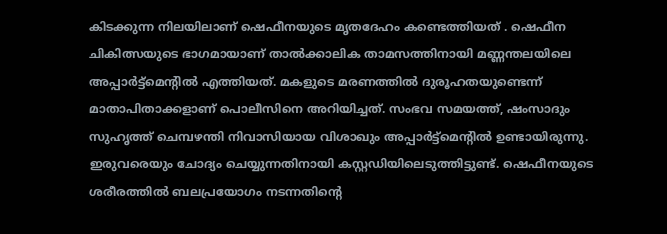കിടക്കുന്ന നിലയിലാണ് ഷെഫീനയുടെ മൃതദേഹം കണ്ടെത്തിയത് . ഷെഫീന ചികിത്സയുടെ ഭാഗമായാണ് താൽക്കാലിക താമസത്തിനായി മണ്ണന്തലയിലെ അപ്പാർട്ട്മെന്റിൽ എത്തിയത്. മകളുടെ മരണത്തിൽ ദുരൂഹതയുണ്ടെന്ന് മാതാപിതാക്കളാണ് പൊലീസിനെ അറിയിച്ചത്. സംഭവ സമയത്ത്, ഷംസാദും സുഹൃത്ത് ചെമ്പഴന്തി നിവാസിയായ വിശാഖും അപ്പാർട്ട്മെന്റിൽ ഉണ്ടായിരുന്നു. ഇരുവരെയും ചോദ്യം ചെയ്യുന്നതിനായി കസ്റ്റഡിയിലെടുത്തിട്ടുണ്ട്. ഷെഫീനയുടെ ശരീരത്തിൽ ബലപ്രയോഗം നടന്നതിന്റെ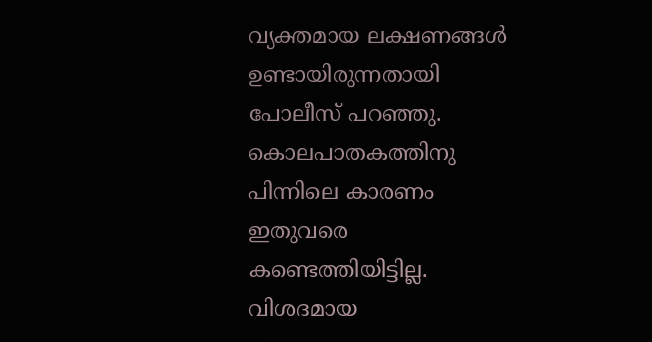വ്യക്തമായ ലക്ഷണങ്ങൾ ഉണ്ടായിരുന്നതായി പോലീസ് പറഞ്ഞു. കൊലപാതകത്തിനു പിന്നിലെ കാരണം ഇതുവരെ കണ്ടെത്തിയിട്ടില്ല. വിശദമായ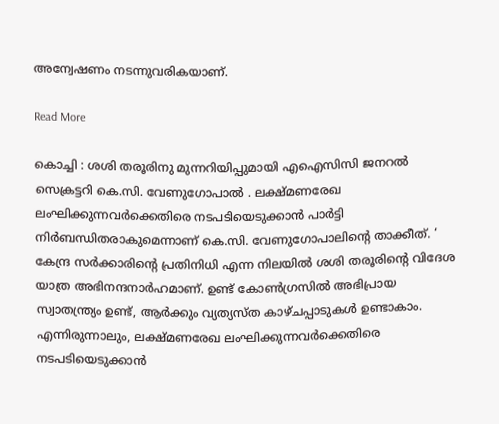അന്വേഷണം നടന്നുവരികയാണ്.

Read More

കൊച്ചി : ശശി തരൂരിനു മുന്നറിയിപ്പുമായി എഐസിസി ജനറൽ സെക്രട്ടറി കെ.സി. വേണുഗോപാൽ . ലക്ഷ്മണരേഖ ലംഘിക്കുന്നവർക്കെതിരെ നടപടിയെടുക്കാൻ പാർട്ടി നിർബന്ധിതരാകുമെന്നാണ് കെ.സി. വേണുഗോപാലിന്റെ താക്കീത്. ‘ കേന്ദ്ര സർക്കാരിന്റെ പ്രതിനിധി എന്ന നിലയിൽ ശശി തരൂരിന്റെ വിദേശ യാത്ര അഭിനന്ദനാർഹമാണ്. ഉണ്ട് കോൺഗ്രസിൽ അഭിപ്രായ സ്വാതന്ത്ര്യം ഉണ്ട്, ആർക്കും വ്യത്യസ്ത കാഴ്ചപ്പാടുകൾ ഉണ്ടാകാം. എന്നിരുന്നാലും, ലക്ഷ്മണരേഖ ലംഘിക്കുന്നവർക്കെതിരെ നടപടിയെടുക്കാൻ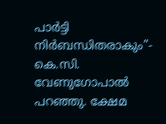പാർട്ടി നിർബന്ധിതരാകും”- കെ.സി. വേണുഗോപാൽ പറഞ്ഞു. ക്ഷേമ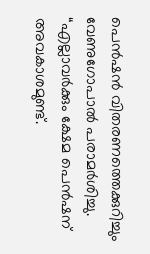പെൻഷൻ വിതരണത്തെക്കുറിച്ചും വേണുഗോപാൽ പരാമർശിച്ചു. “എല്ലാവർക്കും ക്ഷേമ പെൻഷന് അവകാശമുണ്ട്.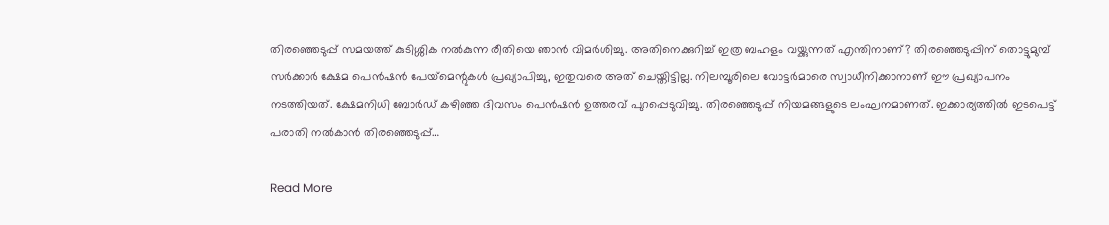തിരഞ്ഞെടുപ്പ് സമയത്ത് കുടിശ്ശിക നൽകുന്ന രീതിയെ ഞാൻ വിമർശിച്ചു. അതിനെക്കുറിച്ച് ഇത്ര ബഹളം വയ്ക്കുന്നത് എന്തിനാണ്? തിരഞ്ഞെടുപ്പിന് തൊട്ടുമുമ്പ് സർക്കാർ ക്ഷേമ പെൻഷൻ പേയ്‌മെന്റുകൾ പ്രഖ്യാപിച്ചു, ഇതുവരെ അത് ചെയ്തിട്ടില്ല. നിലമ്പൂരിലെ വോട്ടർമാരെ സ്വാധീനിക്കാനാണ് ഈ പ്രഖ്യാപനം നടത്തിയത്. ക്ഷേമനിധി ബോർഡ് കഴിഞ്ഞ ദിവസം പെൻഷൻ ഉത്തരവ് പുറപ്പെടുവിച്ചു. തിരഞ്ഞെടുപ്പ് നിയമങ്ങളുടെ ലംഘനമാണത്. ഇക്കാര്യത്തിൽ ഇടപെട്ട് പരാതി നൽകാൻ തിരഞ്ഞെടുപ്പ്…

Read More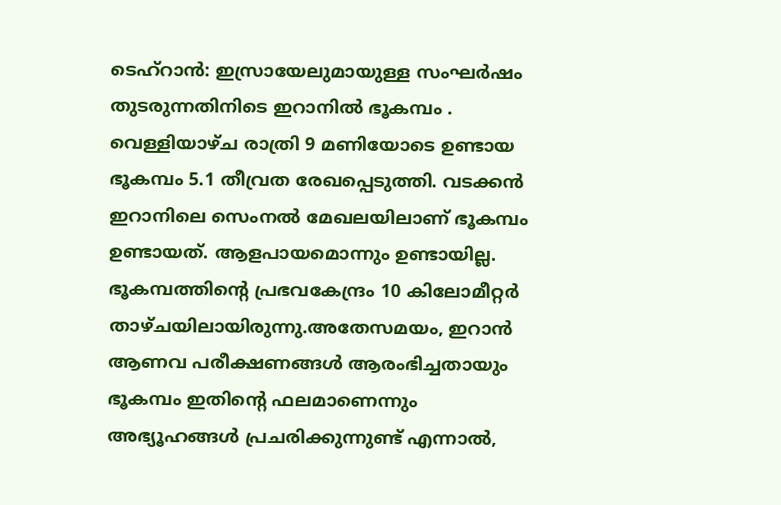ടെഹ്‌റാൻ: ഇസ്രായേലുമായുള്ള സംഘർഷം തുടരുന്നതിനിടെ ഇറാനിൽ ഭൂകമ്പം . വെള്ളിയാഴ്ച രാത്രി 9 മണിയോടെ ഉണ്ടായ ഭൂകമ്പം 5.1 തീവ്രത രേഖപ്പെടുത്തി. വടക്കൻ ഇറാനിലെ സെംനൽ മേഖലയിലാണ് ഭൂകമ്പം ഉണ്ടായത്. ആളപായമൊന്നും ഉണ്ടായില്ല. ഭൂകമ്പത്തിന്റെ പ്രഭവകേന്ദ്രം 10 കിലോമീറ്റർ താഴ്ചയിലായിരുന്നു.അതേസമയം, ഇറാൻ ആണവ പരീക്ഷണങ്ങൾ ആരംഭിച്ചതായും ഭൂകമ്പം ഇതിന്റെ ഫലമാണെന്നും അഭ്യൂഹങ്ങൾ പ്രചരിക്കുന്നുണ്ട് എന്നാൽ,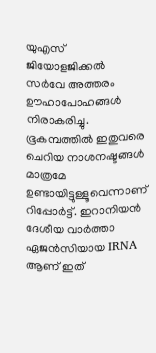യുഎസ് ജിയോളജിക്കൽ സർവേ അത്തരം ഊഹാപോഹങ്ങൾ നിരാകരിച്ചു. ഭൂകമ്പത്തിൽ ഇതുവരെ ചെറിയ നാശനഷ്ടങ്ങൾ മാത്രമേ ഉണ്ടായിട്ടുള്ളൂവെന്നാണ് റിപ്പോർട്ട്. ഇറാനിയൻ ദേശീയ വാർത്താ ഏജൻസിയായ IRNA ആണ് ഇത്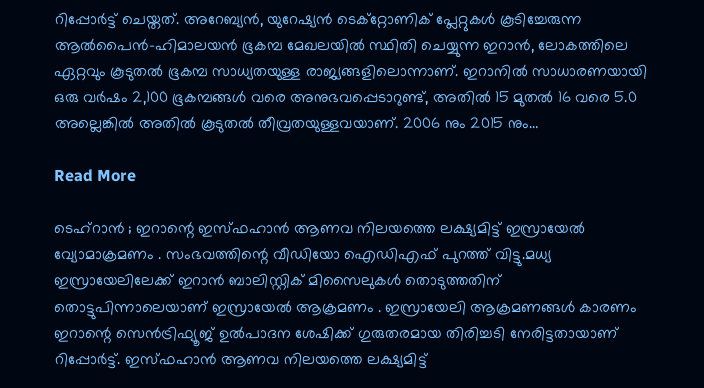റിപ്പോർട്ട് ചെയ്തത്. അറേബ്യൻ, യുറേഷ്യൻ ടെക്റ്റോണിക് പ്ലേറ്റുകൾ കൂടിച്ചേരുന്ന ആൽപൈൻ-ഹിമാലയൻ ഭൂകമ്പ മേഖലയിൽ സ്ഥിതി ചെയ്യുന്ന ഇറാൻ, ലോകത്തിലെ ഏറ്റവും കൂടുതൽ ഭൂകമ്പ സാധ്യതയുള്ള രാജ്യങ്ങളിലൊന്നാണ്. ഇറാനിൽ സാധാരണയായി ഒരു വർഷം 2,100 ഭൂകമ്പങ്ങൾ വരെ അനുഭവപ്പെടാറുണ്ട്, അതിൽ 15 മുതൽ 16 വരെ 5.0 അല്ലെങ്കിൽ അതിൽ കൂടുതൽ തീവ്രതയുള്ളവയാണ്. 2006 നും 2015 നും…

Read More

ടെഹ്‌റാൻ ; ഇറാന്റെ ഇസ്ഫഹാൻ ആണവ നിലയത്തെ ലക്ഷ്യമിട്ട് ഇസ്രായേൽ വ്യോമാക്രമണം . സംഭവത്തിന്റെ വീഡിയോ ഐഡിഎഫ് പുറത്ത് വിട്ടു.മധ്യ ഇസ്രായേലിലേക്ക് ഇറാൻ ബാലിസ്റ്റിക് മിസൈലുകൾ തൊടുത്തതിന് തൊട്ടുപിന്നാലെയാണ് ഇസ്രായേൽ ആക്രമണം . ഇസ്രായേലി ആക്രമണങ്ങൾ കാരണം ഇറാന്റെ സെൻട്രിഫ്യൂജ് ഉൽ‌പാദന ശേഷിക്ക് ഗുരുതരമായ തിരിച്ചടി നേരിട്ടതായാണ് റിപ്പോർട്ട്. ഇസ്ഫഹാൻ ആണവ നിലയത്തെ ലക്ഷ്യമിട്ട്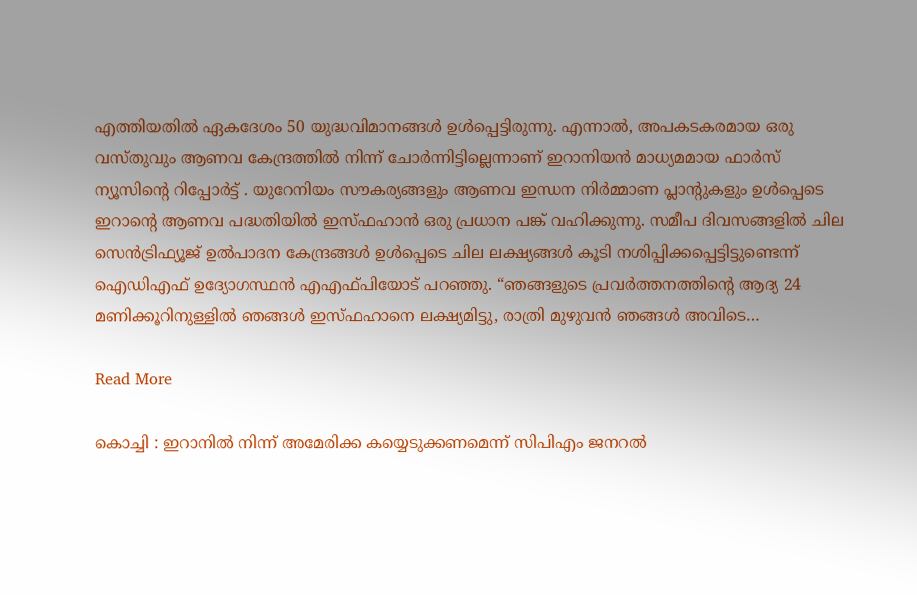എത്തിയതിൽ ഏകദേശം 50 യുദ്ധവിമാനങ്ങൾ ഉൾപ്പെട്ടിരുന്നു. എന്നാൽ, അപകടകരമായ ഒരു വസ്തുവും ആണവ കേന്ദ്രത്തിൽ നിന്ന് ചോർന്നിട്ടില്ലെന്നാണ് ഇറാനിയൻ മാധ്യമമായ ഫാർസ് ന്യൂസിന്റെ റിപ്പോർട്ട് . യുറേനിയം സൗകര്യങ്ങളും ആണവ ഇന്ധന നിർമ്മാണ പ്ലാന്റുകളും ഉൾപ്പെടെ ഇറാന്റെ ആണവ പദ്ധതിയിൽ ഇസ്ഫഹാൻ ഒരു പ്രധാന പങ്ക് വഹിക്കുന്നു. സമീപ ദിവസങ്ങളിൽ ചില സെൻട്രിഫ്യൂജ് ഉൽ‌പാദന കേന്ദ്രങ്ങൾ ഉൾപ്പെടെ ചില ലക്ഷ്യങ്ങൾ കൂടി നശിപ്പിക്കപ്പെട്ടിട്ടുണ്ടെന്ന് ഐഡിഎഫ് ഉദ്യോഗസ്ഥൻ എഎഫ്‌പിയോട് പറഞ്ഞു. “ഞങ്ങളുടെ പ്രവർത്തനത്തിന്റെ ആദ്യ 24 മണിക്കൂറിനുള്ളിൽ ഞങ്ങൾ ഇസ്ഫഹാനെ ലക്ഷ്യമിട്ടു, രാത്രി മുഴുവൻ ഞങ്ങൾ അവിടെ…

Read More

കൊച്ചി : ഇറാനിൽ നിന്ന് അമേരിക്ക കയ്യെടുക്കണമെന്ന് സിപിഎം ജനറല്‍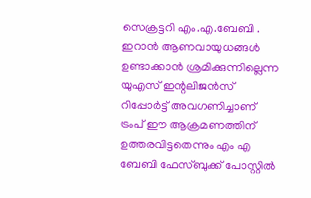സെക്രട്ടറി എം.എ.ബേബി . ഇറാൻ ആണവായുധങ്ങൾ ഉണ്ടാക്കാൻ ശ്രമിക്കുന്നില്ലെന്ന യുഎസ് ഇന്റലിജൻസ് റിപ്പോർട്ട് അവഗണിച്ചാണ് ട്രംപ് ഈ ആക്രമണത്തിന് ഉത്തരവിട്ടതെന്നും എം എ ബേബി ഫേസ്ബുക്ക് പോസ്റ്റിൽ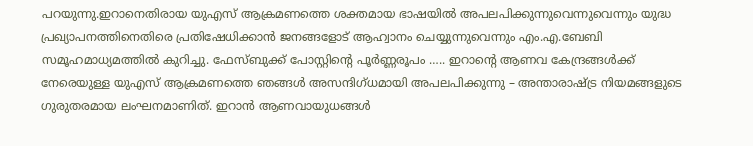പറയുന്നു.ഇറാനെതിരായ യുഎസ് ആക്രമണത്തെ ശക്തമായ ഭാഷയില്‍ അപലപിക്കുന്നുവെന്നുവെന്നും യുദ്ധ പ്രഖ്യാപനത്തിനെതിരെ പ്രതിഷേധിക്കാൻ ജനങ്ങളോട് ആഹ്വാനം ചെയ്യുന്നുവെന്നും എം.എ.ബേബി സമൂഹമാധ്യമത്തില്‍ കുറിച്ചു. ഫേസ്ബുക്ക് പോസ്റ്റിന്റെ പൂർണ്ണരൂപം ….. ഇറാന്റെ ആണവ കേന്ദ്രങ്ങൾക്ക് നേരെയുള്ള യുഎസ് ആക്രമണത്തെ ഞങ്ങൾ അസന്ദിഗ്ധമായി അപലപിക്കുന്നു – അന്താരാഷ്ട്ര നിയമങ്ങളുടെ ഗുരുതരമായ ലംഘനമാണിത്. ഇറാൻ ആണവായുധങ്ങൾ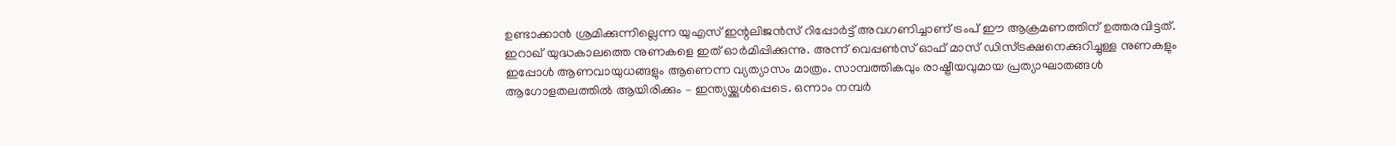ഉണ്ടാക്കാൻ ശ്രമിക്കുന്നില്ലെന്ന യുഎസ് ഇന്റലിജൻസ് റിപ്പോർട്ട് അവഗണിച്ചാണ് ട്രംപ് ഈ ആക്രമണത്തിന് ഉത്തരവിട്ടത്. ഇറാഖ് യുദ്ധകാലത്തെ നുണകളെ ഇത് ഓർമിപ്പിക്കുന്നു. അന്ന് വെപ്പൺസ് ഓഫ് മാസ് ഡിസ്ട്രക്ഷനെക്കുറിച്ചുള്ള നുണകളും ഇപ്പോൾ ആണവായുധങ്ങളും ആണെന്ന വ്യത്യാസം മാത്രം. സാമ്പത്തികവും രാഷ്ട്രീയവുമായ പ്രത്യാഘാതങ്ങൾ ആഗോളതലത്തിൽ ആയിരിക്കും – ഇന്ത്യയ്ക്കുൾപ്പെടെ. ഒന്നാം നമ്പർ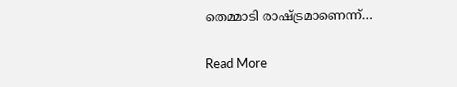തെമ്മാടി രാഷ്ട്രമാണെന്ന്…

Read More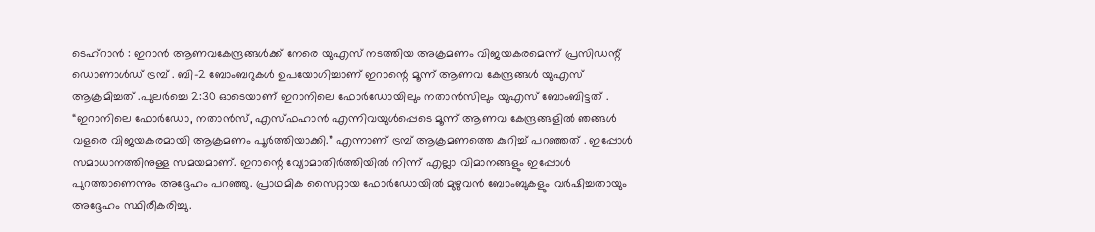ടെഹ്റാൻ : ഇറാൻ ആണവകേന്ദ്രങ്ങൾക്ക് നേരെ യുഎസ് നടത്തിയ അക്രമണം വിജയകരമെന്ന് പ്രസിഡന്റ് ഡൊണാൾഡ് ട്രമ്പ് . ബി-2 ബോംബറുകൾ ഉപയോഗിച്ചാണ് ഇറാന്റെ മൂന്ന് ആണവ കേന്ദ്രങ്ങൾ യുഎസ് ആക്രമിച്ചത് .പുലർച്ചെ 2:30 ഓടെയാണ് ഇറാനിലെ ഫോർഡോയിലും നതാൻസിലും യുഎസ് ബോംബിട്ടത് . “ഇറാനിലെ ഫോർഡോ, നതാൻസ്, എസ്ഫഹാൻ എന്നിവയുൾപ്പെടെ മൂന്ന് ആണവ കേന്ദ്രങ്ങളിൽ ഞങ്ങൾ വളരെ വിജയകരമായി ആക്രമണം പൂർത്തിയാക്കി.” എന്നാണ് ട്രമ്പ് ആക്രമണത്തെ കുറിച്ച് പറഞ്ഞത് . ഇപ്പോൾ സമാധാനത്തിനുള്ള സമയമാണ്. ഇറാന്റെ വ്യോമാതിർത്തിയിൽ നിന്ന് എല്ലാ വിമാനങ്ങളും ഇപ്പോൾ പുറത്താണെന്നും അദ്ദേഹം പറഞ്ഞു. പ്രാഥമിക സൈറ്റായ ഫോർഡോയിൽ മുഴുവൻ ബോംബുകളും വർഷിച്ചതായും അദ്ദേഹം സ്ഥിരീകരിച്ചു.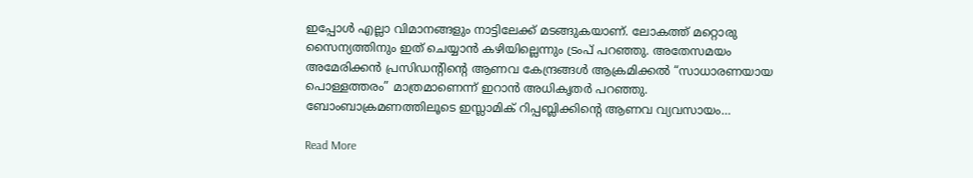ഇപ്പോൾ എല്ലാ വിമാനങ്ങളും നാട്ടിലേക്ക് മടങ്ങുകയാണ്. ലോകത്ത് മറ്റൊരു സൈന്യത്തിനും ഇത് ചെയ്യാൻ കഴിയില്ലെന്നും ട്രംപ് പറഞ്ഞു. അതേസമയം അമേരിക്കൻ പ്രസിഡന്റിന്റെ ആണവ കേന്ദ്രങ്ങൾ ആക്രമിക്കൽ “സാധാരണയായ പൊള്ളത്തരം” മാത്രമാണെന്ന് ഇറാൻ അധികൃതർ പറഞ്ഞു. ബോംബാക്രമണത്തിലൂടെ ഇസ്ലാമിക് റിപ്പബ്ലിക്കിന്റെ ആണവ വ്യവസായം…

Read More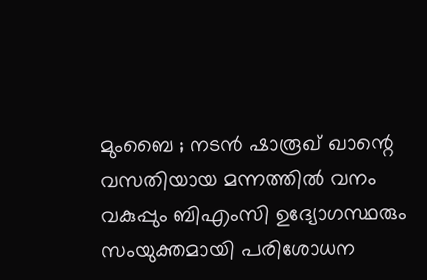മുംബൈ ; നടൻ ഷാരൂഖ് ഖാന്റെ വസതിയായ മന്നത്തിൽ വനം വകുപ്പും ബിഎംസി ഉദ്യോഗസ്ഥരും സംയുക്തമായി പരിശോധന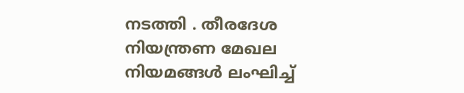നടത്തി . തീരദേശ നിയന്ത്രണ മേഖല നിയമങ്ങൾ ലംഘിച്ച്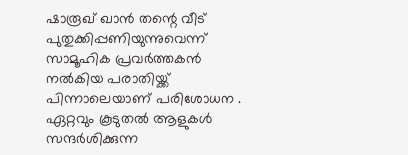ഷാരൂഖ് ഖാൻ തന്റെ വീട് പുതുക്കിപ്പണിയുന്നുവെന്ന് സാമൂഹിക പ്രവർത്തകൻ നൽകിയ പരാതിയ്ക്ക് പിന്നാലെയാണ് പരിശോധന . ഏറ്റവും കൂടുതൽ ആളുകൾ സന്ദർശിക്കുന്ന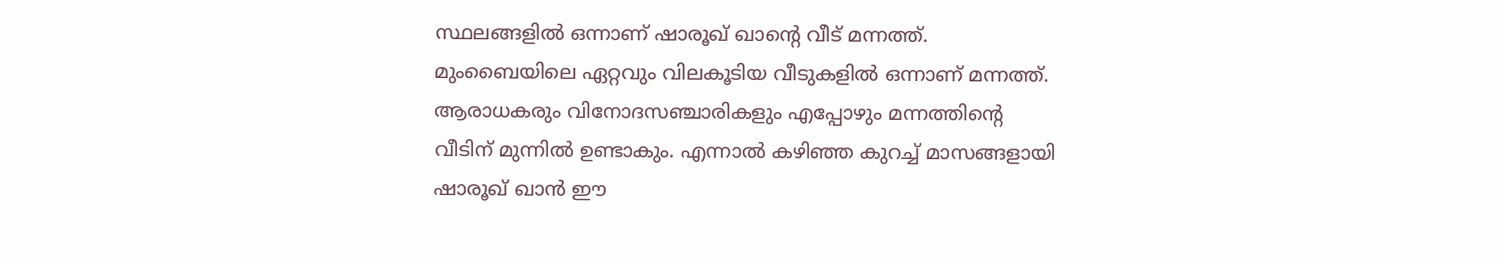സ്ഥലങ്ങളിൽ ഒന്നാണ് ഷാരൂഖ് ഖാന്റെ വീട് മന്നത്ത്. മുംബൈയിലെ ഏറ്റവും വിലകൂടിയ വീടുകളിൽ ഒന്നാണ് മന്നത്ത്. ആരാധകരും വിനോദസഞ്ചാരികളും എപ്പോഴും മന്നത്തിന്റെ വീടിന് മുന്നിൽ ഉണ്ടാകും. എന്നാൽ കഴിഞ്ഞ കുറച്ച് മാസങ്ങളായി ഷാരൂഖ് ഖാൻ ഈ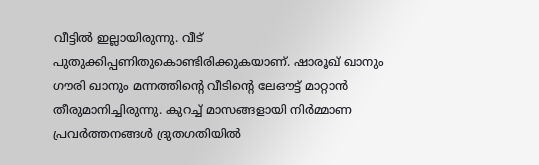വീട്ടിൽ ഇല്ലായിരുന്നു. വീട് പുതുക്കിപ്പണിതുകൊണ്ടിരിക്കുകയാണ്. ഷാരൂഖ് ഖാനും ഗൗരി ഖാനും മന്നത്തിന്റെ വീടിന്റെ ലേഔട്ട് മാറ്റാൻ തീരുമാനിച്ചിരുന്നു. കുറച്ച് മാസങ്ങളായി നിർമ്മാണ പ്രവർത്തനങ്ങൾ ദ്രുതഗതിയിൽ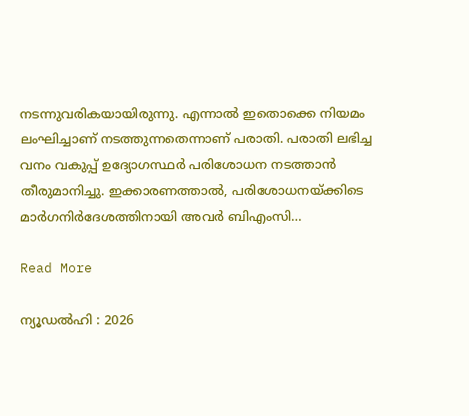നടന്നുവരികയായിരുന്നു. എന്നാൽ ഇതൊക്കെ നിയമം ലംഘിച്ചാണ് നടത്തുന്നതെന്നാണ് പരാതി. പരാതി ലഭിച്ച വനം വകുപ്പ് ഉദ്യോഗസ്ഥർ പരിശോധന നടത്താൻ തീരുമാനിച്ചു. ഇക്കാരണത്താൽ, പരിശോധനയ്ക്കിടെ മാർഗനിർദേശത്തിനായി അവർ ബിഎംസി…

Read More

ന്യൂഡൽഹി : 2026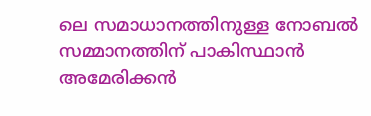ലെ സമാധാനത്തിനുള്ള നോബൽ സമ്മാനത്തിന് പാകിസ്ഥാൻ അമേരിക്കൻ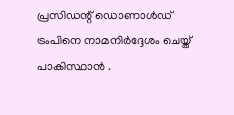പ്രസിഡന്റ് ഡൊണാൾഡ് ട്രംപിനെ നാമനിർദ്ദേശം ചെയ്ത് പാകിസ്ഥാൻ .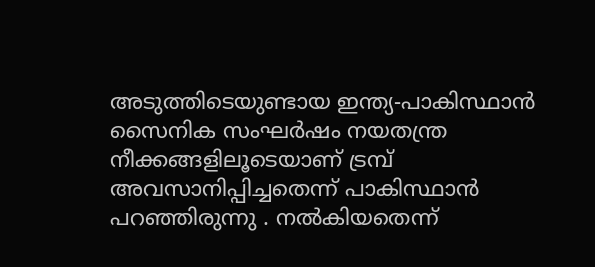അടുത്തിടെയുണ്ടായ ഇന്ത്യ-പാകിസ്ഥാൻ സൈനിക സംഘർഷം നയതന്ത്ര നീക്കങ്ങളിലൂടെയാണ് ട്രമ്പ് അവസാനിപ്പിച്ചതെന്ന് പാകിസ്ഥാൻ പറഞ്ഞിരുന്നു . നൽകിയതെന്ന്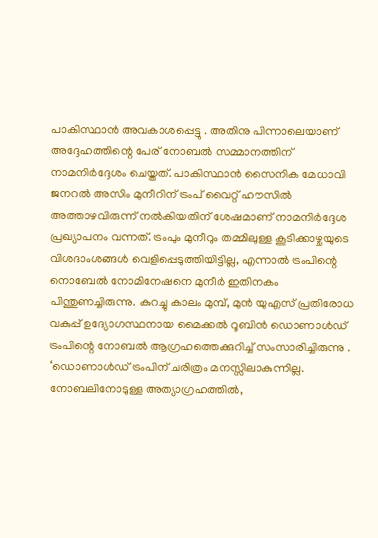പാകിസ്ഥാൻ അവകാശപ്പെട്ടു . അതിനു പിന്നാലെയാണ് അദ്ദേഹത്തിന്റെ പേര് നോബൽ സമ്മാനത്തിന് നാമനിർദ്ദേശം ചെയ്തത്. പാകിസ്ഥാൻ സൈനിക മേധാവി ജനറൽ അസിം മുനീറിന് ട്രംപ് വൈറ്റ് ഹൗസിൽ അത്താഴവിരുന്ന് നൽകിയതിന് ശേഷമാണ് നാമനിർദ്ദേശ പ്രഖ്യാപനം വന്നത്. ട്രംപും മുനീറും തമ്മിലുള്ള കൂടിക്കാഴ്ചയുടെ വിശദാംശങ്ങൾ വെളിപ്പെടുത്തിയിട്ടില്ല, എന്നാൽ ട്രംപിന്റെ നൊബേൽ നോമിനേഷനെ മുനീർ ഇതിനകം പിന്തുണച്ചിരുന്നു. കുറച്ചു കാലം മുമ്പ്, മുൻ യുഎസ് പ്രതിരോധ വകുപ്പ് ഉദ്യോഗസ്ഥനായ മൈക്കൽ റൂബിൻ ഡൊണാൾഡ് ട്രംപിന്റെ നോബൽ ആഗ്രഹത്തെക്കുറിച്ച് സംസാരിച്ചിരുന്നു . ‘ഡൊണാൾഡ് ട്രംപിന് ചരിത്രം മനസ്സിലാകുന്നില്ല. നോബലിനോടുള്ള അത്യാഗ്രഹത്തിൽ,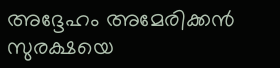അദ്ദേഹം അമേരിക്കൻ സുരക്ഷയെ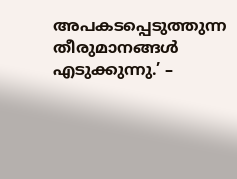അപകടപ്പെടുത്തുന്ന തീരുമാനങ്ങൾ എടുക്കുന്നു.’ –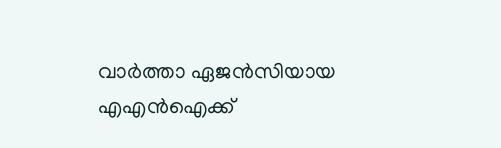വാർത്താ ഏജൻസിയായ എഎൻഐക്ക്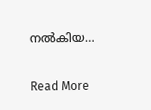നൽകിയ…

Read More